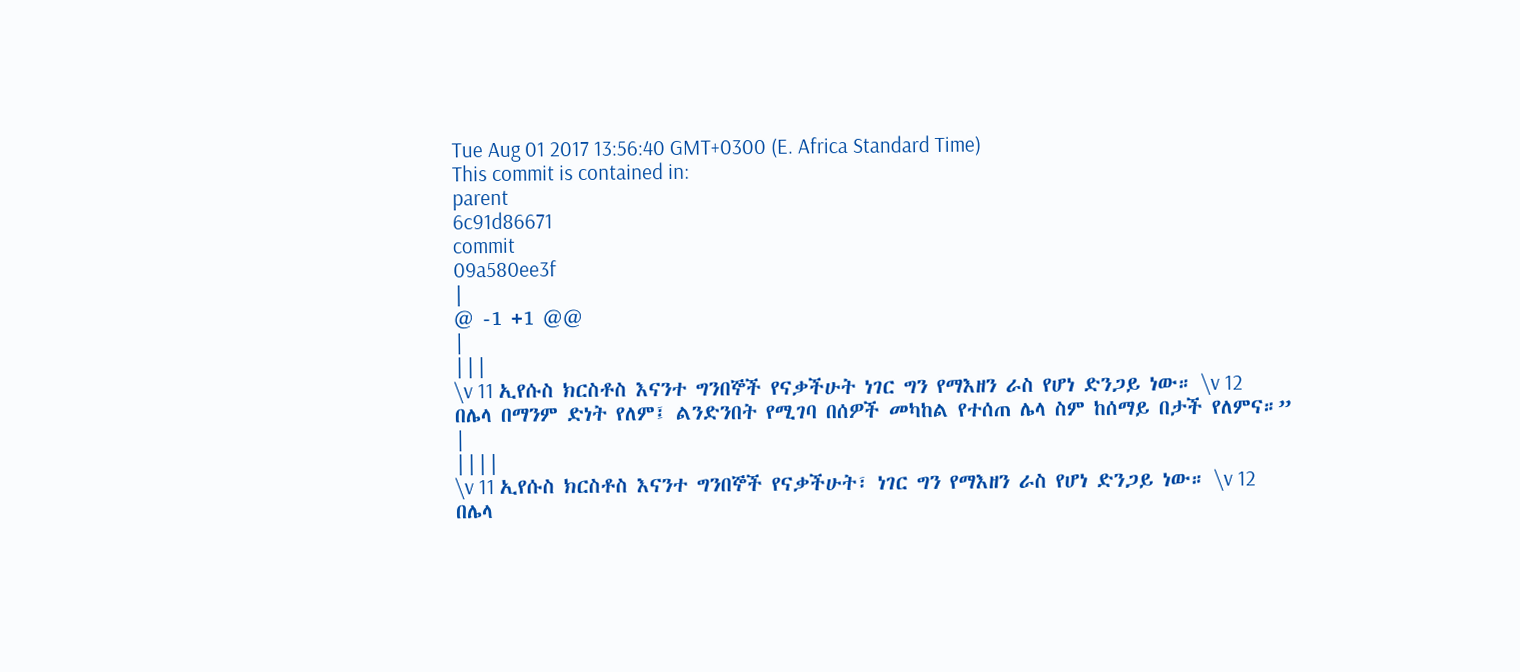Tue Aug 01 2017 13:56:40 GMT+0300 (E. Africa Standard Time)
This commit is contained in:
parent
6c91d86671
commit
09a580ee3f
|
@ -1 +1 @@
|
|||
\v 11 ኢየሱስ ክርስቶስ እናንተ ግንበኞች የናቃችሁት ነገር ግን የማእዘን ራስ የሆነ ድንጋይ ነው። \v 12 በሌላ በማንም ድነት የለም፤ ልንድንበት የሚገባ በሰዎች መካከል የተሰጠ ሌላ ስም ከሰማይ በታች የለምና።”
|
||||
\v 11 ኢየሱስ ክርስቶስ እናንተ ግንበኞች የናቃችሁት፣ ነገር ግን የማእዘን ራስ የሆነ ድንጋይ ነው። \v 12 በሌላ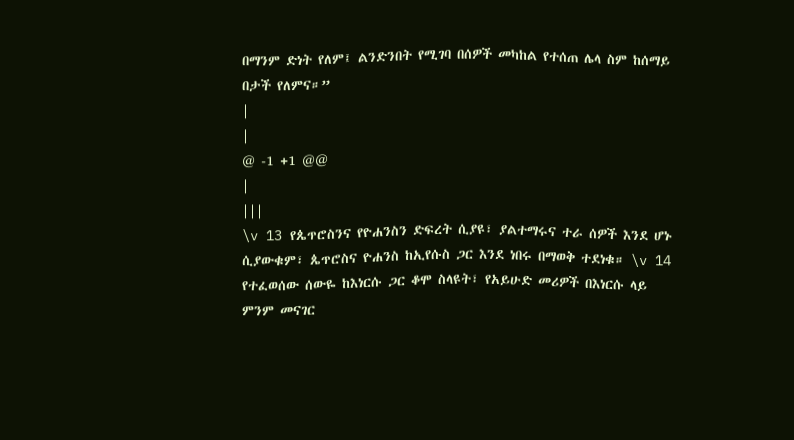በማንም ድነት የለም፤ ልንድንበት የሚገባ በሰዎች መካከል የተሰጠ ሌላ ስም ከሰማይ በታች የለምና።”
|
|
@ -1 +1 @@
|
|||
\v 13 የጴጥሮስንና የዮሐንስን ድፍረት ሲያዩ፣ ያልተማሩና ተራ ሰዎች እንደ ሆኑ ሲያውቁም፣ ጴጥሮስና ዮሐንስ ከኢየሱስ ጋር እንደ ነበሩ በማወቅ ተደነቁ። \v 14 የተፈወሰው ሰውዬ ከእነርሱ ጋር ቆሞ ስላዩት፣ የአይሁድ መሪዎች በእነርሱ ላይ ምንም መናገር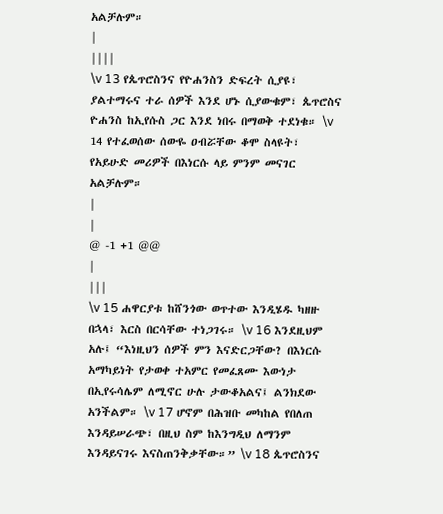አልቻሉም።
|
||||
\v 13 የጴጥሮስንና የዮሐንስን ድፍረት ሲያዩ፣ ያልተማሩና ተራ ሰዎች እንደ ሆኑ ሲያውቁም፣ ጴጥሮስና ዮሐንስ ከኢየሱስ ጋር እንደ ነበሩ በማወቅ ተደነቁ። \v 14 የተፈወሰው ሰውዬ ዐብሯቸው ቆሞ ስላዩት፣ የአይሁድ መሪዎች በእነርሱ ላይ ምንም መናገር አልቻሉም።
|
|
@ -1 +1 @@
|
|||
\v 15 ሐዋርያቱ ከሸንጎው ወጥተው እንዲሄዱ ካዘዙ በኋላ፣ እርስ በርሳቸው ተነጋገሩ። \v 16 እንደዚህም አሉ፤ “እነዚህን ሰዎች ምን እናድርጋቸው? በእነርሱ አማካይነት የታወቀ ተአምር የመፈጸሙ እውነታ በኢየሩሳሌም ለሚኖር ሁሉ ታውቆአልና፤ ልንክደው አንችልም። \v 17 ሆኖም በሕዝቡ መካከል የበለጠ እንዳይሠራጭ፣ በዚህ ስም ከእንግዲህ ለማንም እንዳይናገሩ እናስጠንቅቃቸው።” \v 18 ጴጥሮስንና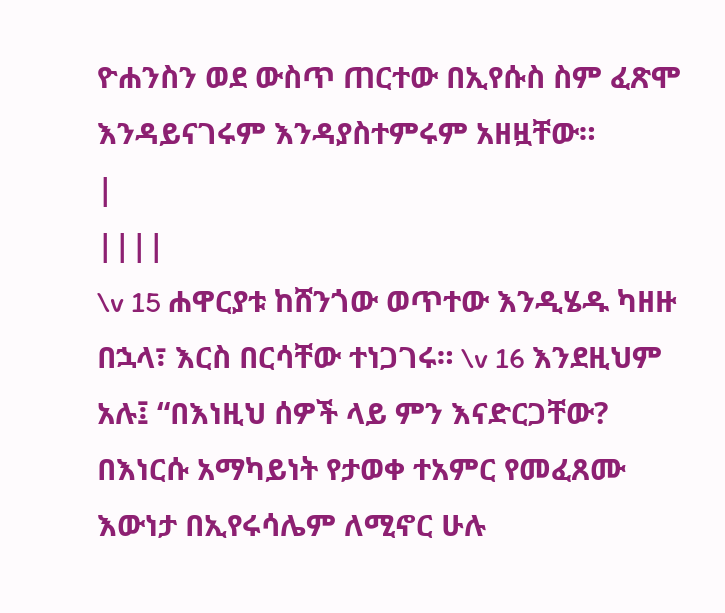ዮሐንስን ወደ ውስጥ ጠርተው በኢየሱስ ስም ፈጽሞ እንዳይናገሩም እንዳያስተምሩም አዘዟቸው።
|
||||
\v 15 ሐዋርያቱ ከሸንጎው ወጥተው እንዲሄዱ ካዘዙ በኋላ፣ እርስ በርሳቸው ተነጋገሩ። \v 16 እንደዚህም አሉ፤ “በእነዚህ ሰዎች ላይ ምን እናድርጋቸው? በእነርሱ አማካይነት የታወቀ ተአምር የመፈጸሙ እውነታ በኢየሩሳሌም ለሚኖር ሁሉ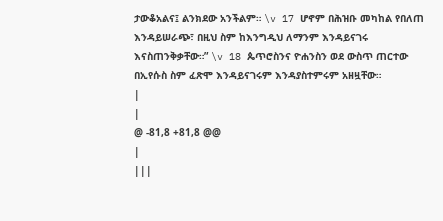ታውቆአልና፤ ልንክደው አንችልም። \v 17 ሆኖም በሕዝቡ መካከል የበለጠ እንዳይሠራጭ፣ በዚህ ስም ከእንግዲህ ለማንም እንዳይናገሩ እናስጠንቅቃቸው።” \v 18 ጴጥሮስንና ዮሐንስን ወደ ውስጥ ጠርተው በኢየሱስ ስም ፈጽሞ እንዳይናገሩም እንዳያስተምሩም አዘዟቸው።
|
|
@ -81,8 +81,8 @@
|
|||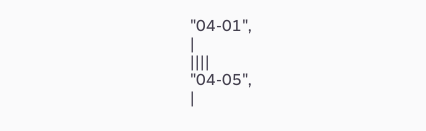"04-01",
|
||||
"04-05",
|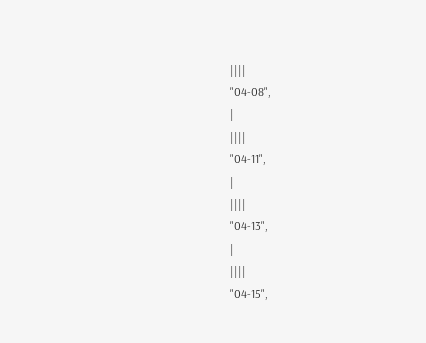||||
"04-08",
|
||||
"04-11",
|
||||
"04-13",
|
||||
"04-15",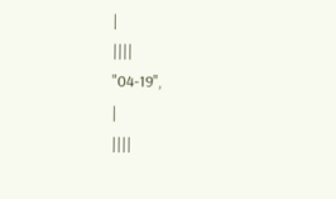|
||||
"04-19",
|
||||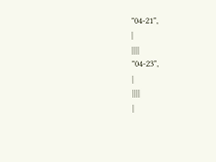"04-21",
|
||||
"04-23",
|
||||
|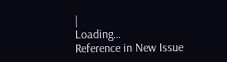|
Loading…
Reference in New Issue